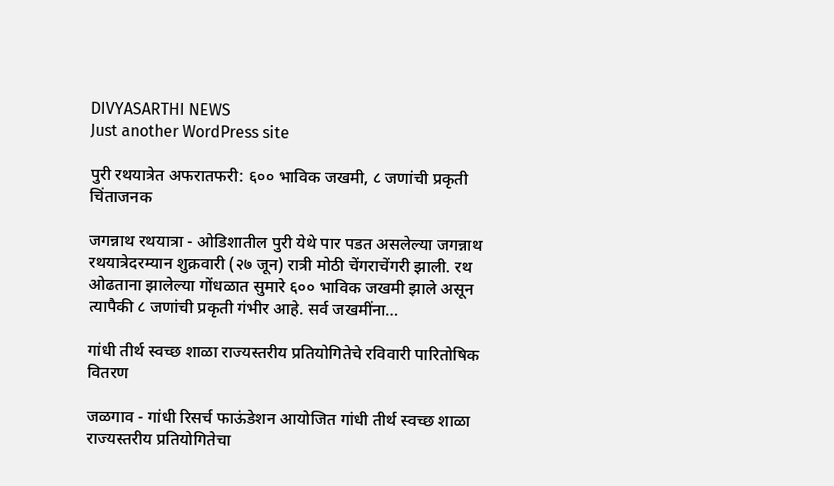DIVYASARTHI NEWS
Just another WordPress site

पुरी रथयात्रेत अफरातफरी: ६०० भाविक जखमी, ८ जणांची प्रकृती चिंताजनक

जगन्नाथ रथयात्रा - ओडिशातील पुरी येथे पार पडत असलेल्या जगन्नाथ रथयात्रेदरम्यान शुक्रवारी (२७ जून) रात्री मोठी चेंगराचेंगरी झाली. रथ ओढताना झालेल्या गोंधळात सुमारे ६०० भाविक जखमी झाले असून त्यापैकी ८ जणांची प्रकृती गंभीर आहे. सर्व जखमींना…

गांधी तीर्थ स्वच्छ शाळा राज्यस्तरीय प्रतियोगितेचे रविवारी पारितोषिक वितरण

जळगाव - गांधी रिसर्च फाऊंडेशन आयोजित गांधी तीर्थ स्वच्छ शाळा राज्यस्तरीय प्रतियोगितेचा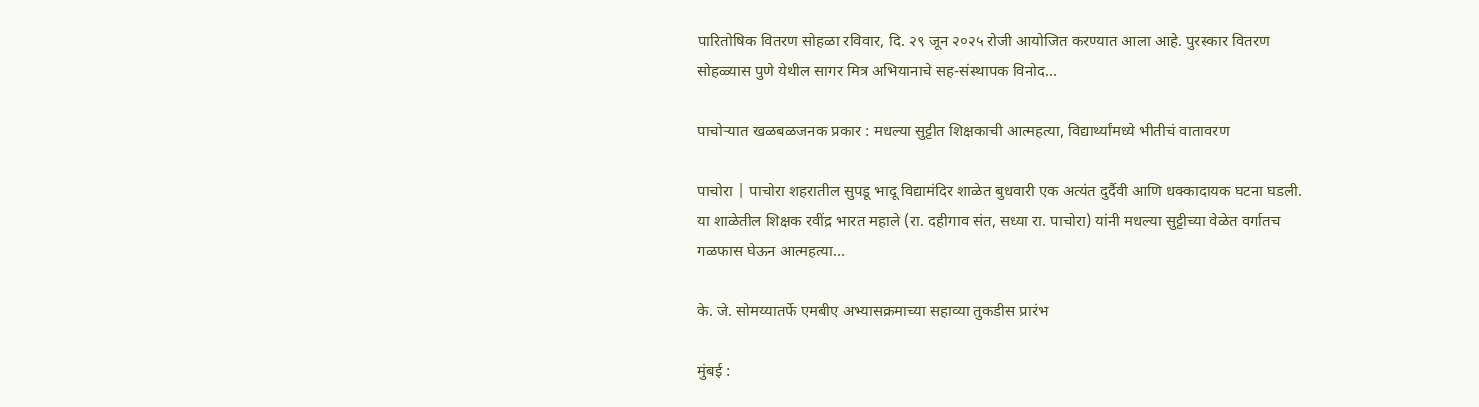पारितोषिक वितरण सोहळा रविवार, दि. २९ जून २०२५ रोजी आयोजित करण्यात आला आहे. पुरस्कार वितरण सोहळ्यास पुणे येथील सागर मित्र अभियानाचे सह-संस्थापक विनोद…

पाचोऱ्यात खळबळजनक प्रकार : मधल्या सुट्टीत शिक्षकाची आत्महत्या, विद्यार्थ्यांमध्ये भीतीचं वातावरण

पाचोरा | पाचोरा शहरातील सुपडू भादू विद्यामंदिर शाळेत बुधवारी एक अत्यंत दुर्दैवी आणि धक्कादायक घटना घडली. या शाळेतील शिक्षक रवींद्र भारत महाले (रा. दहीगाव संत, सध्या रा. पाचोरा) यांनी मधल्या सुट्टीच्या वेळेत वर्गातच गळफास घेऊन आत्महत्या…

के. जे. सोमय्यातर्फे एमबीए अभ्यासक्रमाच्या सहाव्या तुकडीस प्रारंभ

मुंबई :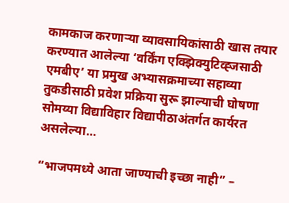कामकाज करणाऱ्या व्यावसायिकांसाठी खास तयार करण्यात आलेल्या ‘वर्किंग एक्झिक्युटिव्ह्जसाठी एमबीए’ या प्रमुख अभ्यासक्रमाच्या सहाव्या तुकडीसाठी प्रवेश प्रक्रिया सुरू झाल्याची घोषणा सोमय्या विद्याविहार विद्यापीठाअंतर्गत कार्यरत असलेल्या…

“भाजपमध्ये आता जाण्याची इच्छा नाही” –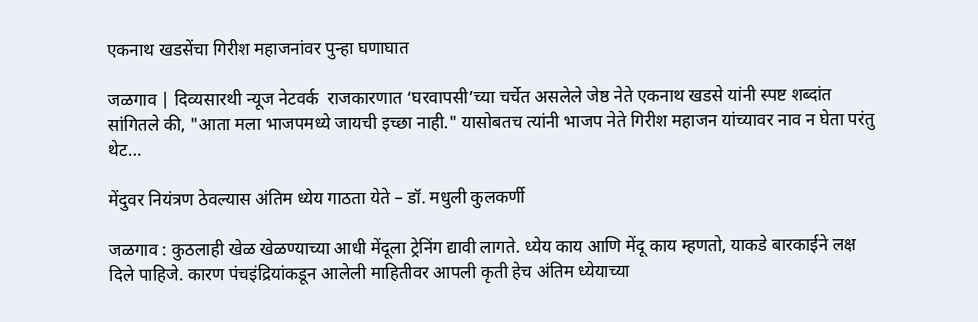एकनाथ खडसेंचा गिरीश महाजनांवर पुन्हा घणाघात

जळगाव | दिव्यसारथी न्यूज नेटवर्क  राजकारणात ‘घरवापसी’च्या चर्चेत असलेले जेष्ठ नेते एकनाथ खडसे यांनी स्पष्ट शब्दांत सांगितले की, "आता मला भाजपमध्ये जायची इच्छा नाही." यासोबतच त्यांनी भाजप नेते गिरीश महाजन यांच्यावर नाव न घेता परंतु थेट…

मेंदुवर नियंत्रण ठेवल्यास अंतिम ध्येय गाठता येते – डॉ. मधुली कुलकर्णी

जळगाव : कुठलाही खेळ खेळण्याच्या आधी मेंदूला ट्रेनिंग द्यावी लागते. ध्येय काय आणि मेंदू काय म्हणतो, याकडे बारकाईने लक्ष दिले पाहिजे. कारण पंचइंद्रियांकडून आलेली माहितीवर आपली कृती हेच अंतिम ध्येयाच्या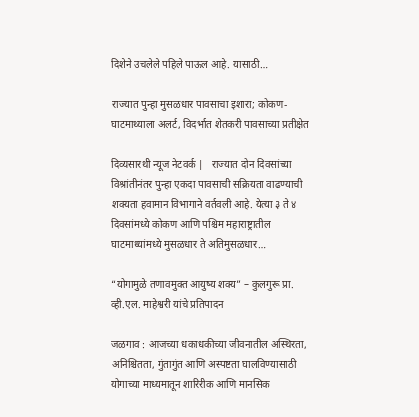दिशेने उचलेले पहिले पाऊल आहे. यासाठी…

राज्यात पुन्हा मुसळधार पावसाचा इशारा; कोकण-घाटमाथ्याला अलर्ट, विदर्भात शेतकरी पावसाच्या प्रतीक्षेत

दिव्यसारथी न्यूज नेटवर्क |   राज्यात दोन दिवसांच्या विश्रांतीनंतर पुन्हा एकदा पावसाची सक्रियता वाढण्याची शक्यता हवामान विभागाने वर्तवली आहे. येत्या ३ ते ४ दिवसांमध्ये कोकण आणि पश्चिम महाराष्ट्रातील घाटमाथ्यांमध्ये मुसळधार ते अतिमुसळधार…

“योगामुळे तणावमुक्त आयुष्य शक्य” – कुलगुरू प्रा. व्ही.एल. माहेश्वरी यांचे प्रतिपादन

जळगाव : आजच्या धकाधकीच्या जीवनातील अस्थिरता, अनिश्चितता, गुंतागुंत आणि अस्पष्टता घालविण्यासाठी योगाच्या माध्यमातून शारिरीक आणि मानसिक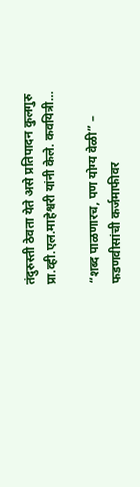तंदुरुस्ती ठेवता येते असे प्रतिपादन कुलगुरु प्रा.व्ही.एल.माहेश्वरी यांनी केले. कवयित्री…

“शब्द पाळणारच, पण योग्य वेळी” – फडणवीसांची कर्जमाफीवर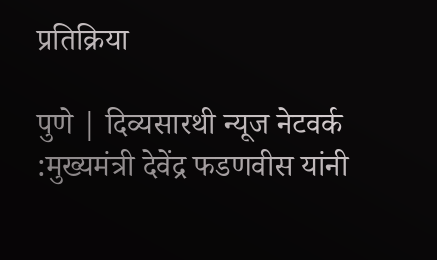प्रतिक्रिया

पुणे | दिव्यसारथी न्यूज नेटवर्क :मुख्यमंत्री देवेंद्र फडणवीस यांनी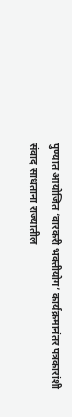पुण्यात आयोजित ‘वारकरी भक्तीयोग’ कार्यक्रमानंतर पत्रकारांशी संवाद साधताना राज्यातील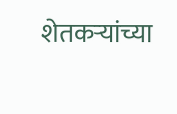शेतकऱ्यांच्या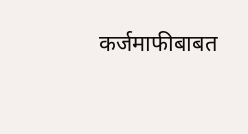कर्जमाफीबाबत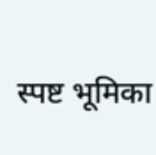स्पष्ट भूमिका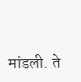मांडली. ते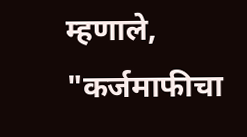म्हणाले, "कर्जमाफीचा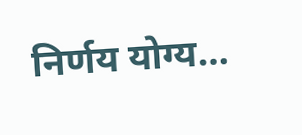निर्णय योग्य…